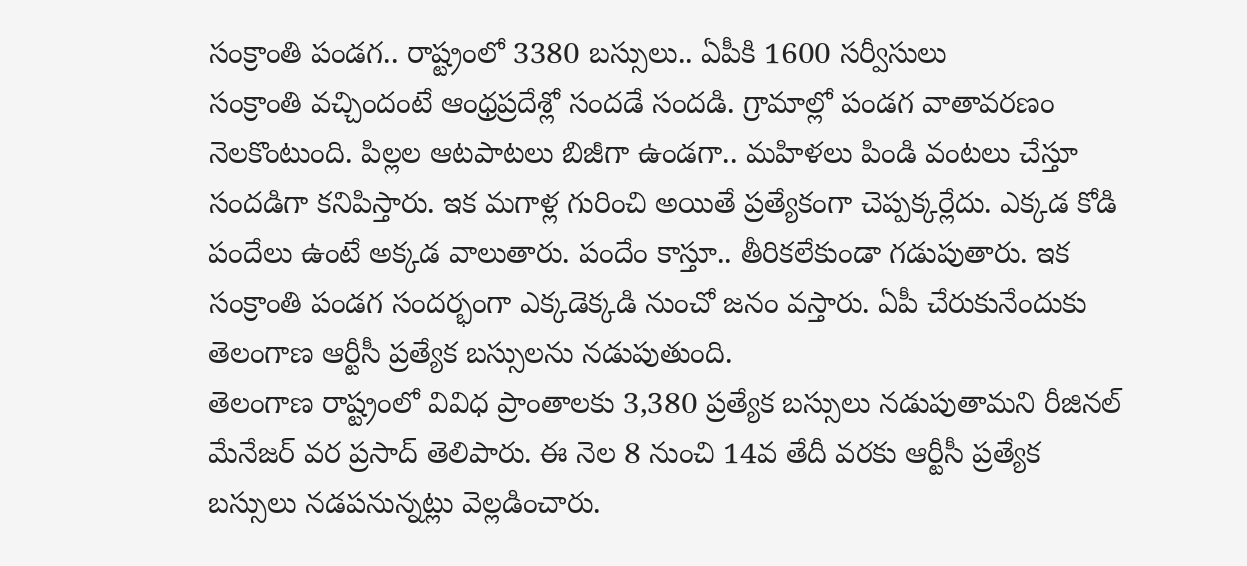సంక్రాంతి పండగ.. రాష్ట్రంలో 3380 బస్సులు.. ఏపీకి 1600 సర్వీసులు
సంక్రాంతి వచ్చిందంటే ఆంధ్రప్రదేశ్లో సందడే సందడి. గ్రామాల్లో పండగ వాతావరణం నెలకొంటుంది. పిల్లల ఆటపాటలు బిజీగా ఉండగా.. మహిళలు పిండి వంటలు చేస్తూ సందడిగా కనిపిస్తారు. ఇక మగాళ్ల గురించి అయితే ప్రత్యేకంగా చెప్పక్కర్లేదు. ఎక్కడ కోడి పందేలు ఉంటే అక్కడ వాలుతారు. పందేం కాస్తూ.. తీరికలేకుండా గడుపుతారు. ఇక సంక్రాంతి పండగ సందర్భంగా ఎక్కడెక్కడి నుంచో జనం వస్తారు. ఏపీ చేరుకునేందుకు తెలంగాణ ఆర్టీసీ ప్రత్యేక బస్సులను నడుపుతుంది.
తెలంగాణ రాష్ట్రంలో వివిధ ప్రాంతాలకు 3,380 ప్రత్యేక బస్సులు నడుపుతామని రీజినల్ మేనేజర్ వర ప్రసాద్ తెలిపారు. ఈ నెల 8 నుంచి 14వ తేదీ వరకు ఆర్టీసీ ప్రత్యేక బస్సులు నడపనున్నట్లు వెల్లడించారు.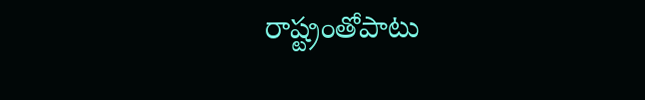రాష్ట్రంతోపాటు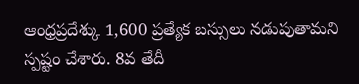ఆంధ్రప్రదేశ్కు 1,600 ప్రత్యేక బస్సులు నడుపుతామని స్పష్టం చేశారు. 8వ తేదీ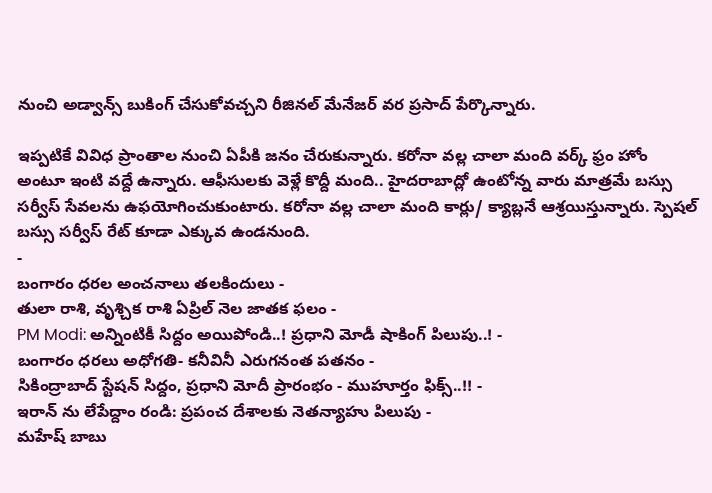నుంచి అడ్వాన్స్ బుకింగ్ చేసుకోవచ్చని రీజినల్ మేనేజర్ వర ప్రసాద్ పేర్కొన్నారు.

ఇప్పటికే వివిధ ప్రాంతాల నుంచి ఏపీకి జనం చేరుకున్నారు. కరోనా వల్ల చాలా మంది వర్క్ ఫ్రం హోం అంటూ ఇంటి వద్దే ఉన్నారు. ఆఫీసులకు వెళ్లే కొద్దీ మంది.. హైదరాబాద్లో ఉంటోన్న వారు మాత్రమే బస్సు సర్వీస్ సేవలను ఉఫయోగించుకుంటారు. కరోనా వల్ల చాలా మంది కార్లు/ క్యాబ్లనే ఆశ్రయిస్తున్నారు. స్పెషల్ బస్సు సర్వీస్ రేట్ కూడా ఎక్కువ ఉండనుంది.
-
బంగారం ధరల అంచనాలు తలకిందులు -
తులా రాశి, వృశ్చిక రాశి ఏప్రిల్ నెల జాతక ఫలం -
PM Modi: అన్నింటికీ సిద్దం అయిపోండి..! ప్రధాని మోడీ షాకింగ్ పిలుపు..! -
బంగారం ధరలు అధోగతి- కనీవినీ ఎరుగనంత పతనం -
సికింద్రాబాద్ స్టేషన్ సిద్దం, ప్రధాని మోదీ ప్రారంభం - ముహూర్తం ఫిక్స్..!! -
ఇరాన్ ను లేపేద్దాం రండి: ప్రపంచ దేశాలకు నెతన్యాహు పిలుపు -
మహేష్ బాబు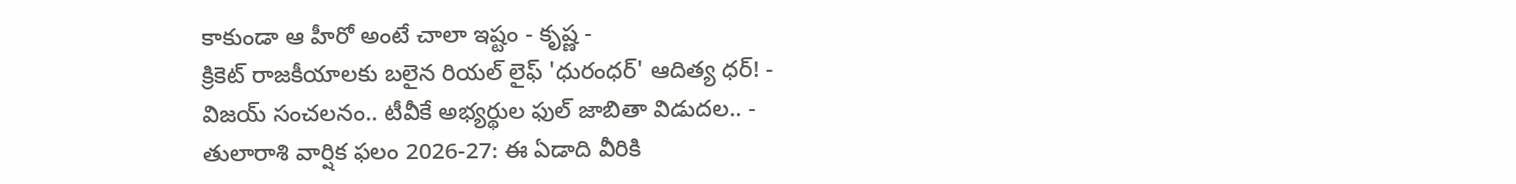కాకుండా ఆ హీరో అంటే చాలా ఇష్టం - కృష్ణ -
క్రికెట్ రాజకీయాలకు బలైన రియల్ లైఫ్ 'ధురంధర్' ఆదిత్య ధర్! -
విజయ్ సంచలనం.. టీవీకే అభ్యర్థుల ఫుల్ జాబితా విడుదల.. -
తులారాశి వార్షిక ఫలం 2026-27: ఈ ఏడాది వీరికి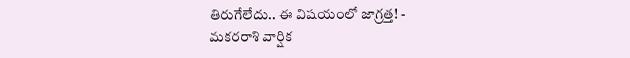తిరుగేలేదు.. ఈ విషయంలో జాగ్రత్త! -
మకరరాశి వార్షిక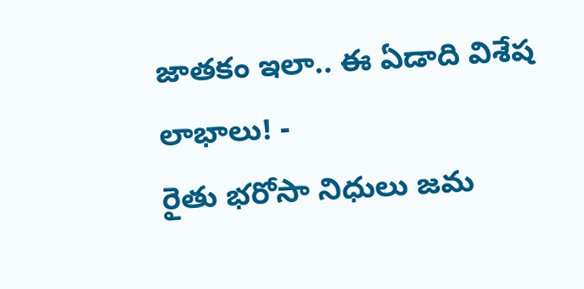జాతకం ఇలా.. ఈ ఏడాది విశేష లాభాలు! -
రైతు భరోసా నిధులు జమ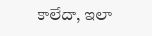కాలేదా, ఇలా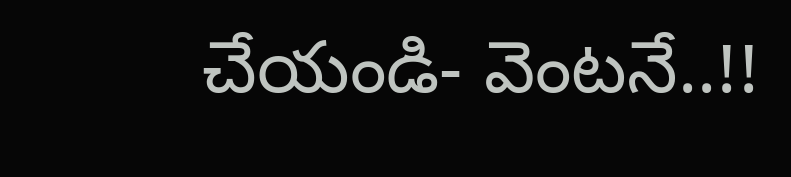చేయండి- వెంటనే..!!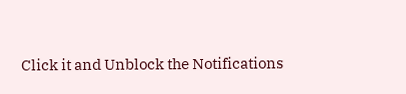Click it and Unblock the Notifications